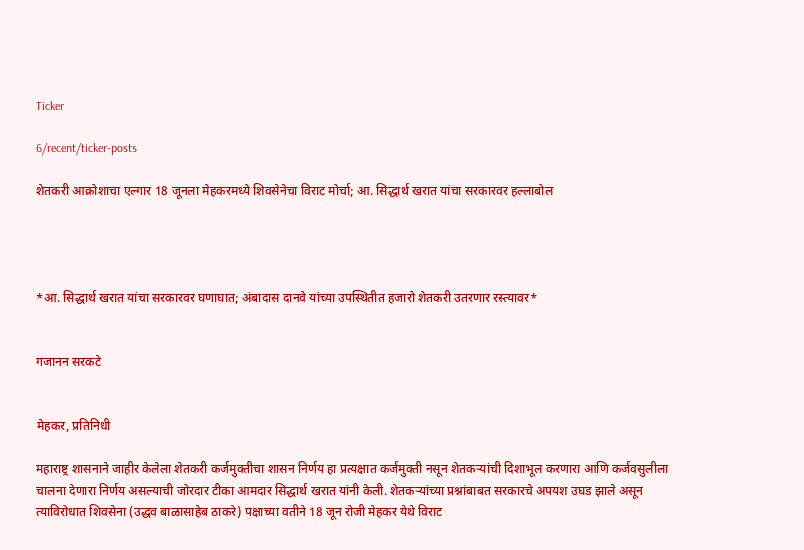Ticker

6/recent/ticker-posts

शेतकरी आक्रोशाचा एल्गार 18 जूनला मेहकरमध्ये शिवसेनेचा विराट मोर्चा; आ. सिद्धार्थ खरात यांचा सरकारवर हल्लाबोल




*आ. सिद्धार्थ खरात यांचा सरकारवर घणाघात; अंबादास दानवे यांच्या उपस्थितीत हजारो शेतकरी उतरणार रस्त्यावर*


गजानन सरकटे


मेहकर, प्रतिनिधी

महाराष्ट्र शासनाने जाहीर केलेला शेतकरी कर्जमुक्तीचा शासन निर्णय हा प्रत्यक्षात कर्जमुक्ती नसून शेतकऱ्यांची दिशाभूल करणारा आणि कर्जवसुलीला चालना देणारा निर्णय असल्याची जोरदार टीका आमदार सिद्धार्थ खरात यांनी केली. शेतकऱ्यांच्या प्रश्नांबाबत सरकारचे अपयश उघड झाले असून त्याविरोधात शिवसेना (उद्धव बाळासाहेब ठाकरे) पक्षाच्या वतीने 18 जून रोजी मेहकर येथे विराट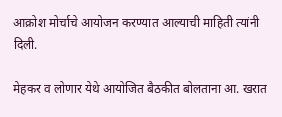आक्रोश मोर्चाचे आयोजन करण्यात आल्याची माहिती त्यांनी दिली.

मेहकर व लोणार येथे आयोजित बैठकीत बोलताना आ. खरात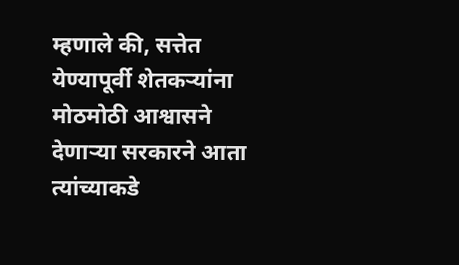म्हणाले की, सत्तेत येण्यापूर्वी शेतकऱ्यांना मोठमोठी आश्वासने देणाऱ्या सरकारने आता त्यांच्याकडे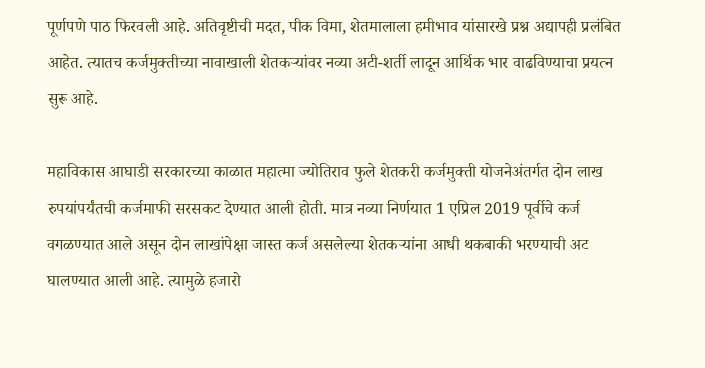पूर्णपणे पाठ फिरवली आहे. अतिवृष्टीची मदत, पीक विमा, शेतमालाला हमीभाव यांसारखे प्रश्न अद्यापही प्रलंबित आहेत. त्यातच कर्जमुक्तीच्या नावाखाली शेतकऱ्यांवर नव्या अटी-शर्ती लादून आर्थिक भार वाढविण्याचा प्रयत्न सुरू आहे.

महाविकास आघाडी सरकारच्या काळात महात्मा ज्योतिराव फुले शेतकरी कर्जमुक्ती योजनेअंतर्गत दोन लाख रुपयांपर्यंतची कर्जमाफी सरसकट देण्यात आली होती. मात्र नव्या निर्णयात 1 एप्रिल 2019 पूर्वीचे कर्ज वगळण्यात आले असून दोन लाखांपेक्षा जास्त कर्ज असलेल्या शेतकऱ्यांना आधी थकबाकी भरण्याची अट घालण्यात आली आहे. त्यामुळे हजारो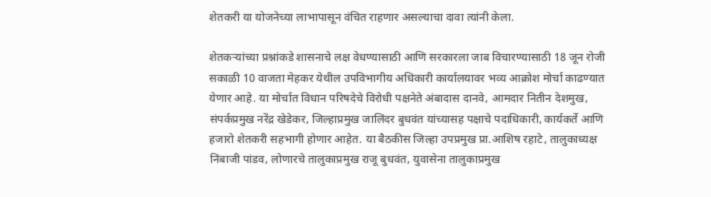शेतकरी या योजनेच्या लाभापासून वंचित राहणार असल्याचा दावा त्यांनी केला.

शेतकऱ्यांच्या प्रश्नांकडे शासनाचे लक्ष वेधण्यासाठी आणि सरकारला जाब विचारण्यासाठी 18 जून रोजी सकाळी 10 वाजता मेहकर येथील उपविभागीय अधिकारी कार्यालयावर भव्य आक्रोश मोर्चा काढण्यात येणार आहे. या मोर्चात विधान परिषदेचे विरोधी पक्षनेते अंबादास दानवे, आमदार नितीन देशमुख, संपर्कप्रमुख नरेंद्र खेडेकर, जिल्हाप्रमुख जालिंदर बुधवंत यांच्यासह पक्षाचे पदाधिकारी, कार्यकर्ते आणि हजारो शेतकरी सहभागी होणार आहेत. या बैठकीस जिल्हा उपप्रमुख प्रा.आशिष रहाटे, तालुकाध्यक्ष निंबाजी पांडव, लोणारचे तालुका‌प्रमुख राजू बुधवंत, युवासेना तालुकाप्रमुख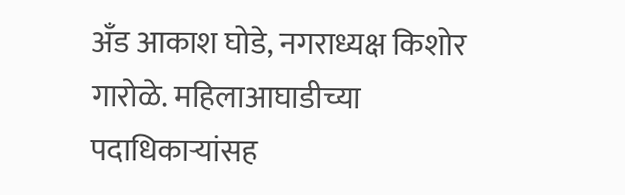अँड आकाश घोडे, नगराध्यक्ष किशोर गारोळे. महिलाआघाडीच्या पदाधिकाऱ्यांसह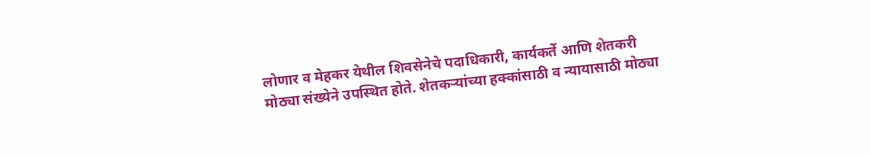लोणार व मेहकर येथील शिवसेनेचे पदाधिकारी, कार्यकर्ते आणि शेतकरी मोठ्या संख्येने उपस्थित होते. शेतकऱ्यांच्या हक्कांसाठी व न्यायासाठी मोठ्या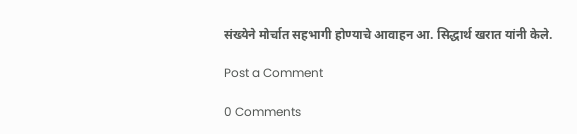संख्येने मोर्चात सहभागी होण्याचे आवाहन आ. सिद्धार्थ खरात यांनी केले.

Post a Comment

0 Comments